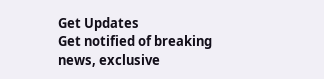Get Updates
Get notified of breaking news, exclusive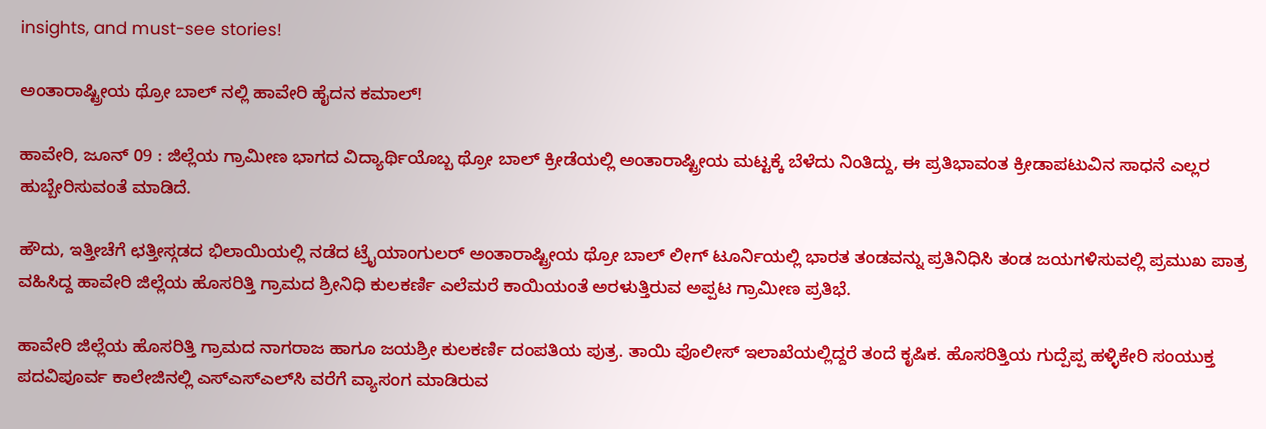insights, and must-see stories!

ಅಂತಾರಾಷ್ಟ್ರೀಯ ಥ್ರೋ ಬಾಲ್ ನಲ್ಲಿ ಹಾವೇರಿ ಹೈದನ ಕಮಾಲ್!

ಹಾವೇರಿ, ಜೂನ್ 09 : ಜಿಲ್ಲೆಯ ಗ್ರಾಮೀಣ ಭಾಗದ ವಿದ್ಯಾರ್ಥಿಯೊಬ್ಬ ಥ್ರೋ ಬಾಲ್ ಕ್ರೀಡೆಯಲ್ಲಿ ಅಂತಾರಾಷ್ಟ್ರೀಯ ಮಟ್ಟಕ್ಕೆ ಬೆಳೆದು ನಿಂತಿದ್ದು, ಈ ಪ್ರತಿಭಾವಂತ ಕ್ರೀಡಾಪಟುವಿನ ಸಾಧನೆ ಎಲ್ಲರ ಹುಬ್ಬೇರಿಸುವಂತೆ ಮಾಡಿದೆ.

ಹೌದು, ಇತ್ತೀಚೆಗೆ ಛತ್ತೀಸ್ಗಡದ ಭಿಲಾಯಿಯಲ್ಲಿ ನಡೆದ ಟ್ರೈಯಾಂಗುಲರ್ ಅಂತಾರಾಷ್ಟ್ರೀಯ ಥ್ರೋ ಬಾಲ್ ಲೀಗ್ ಟೂರ್ನಿಯಲ್ಲಿ ಭಾರತ ತಂಡವನ್ನು ಪ್ರತಿನಿಧಿಸಿ ತಂಡ ಜಯಗಳಿಸುವಲ್ಲಿ ಪ್ರಮುಖ ಪಾತ್ರ ವಹಿಸಿದ್ದ ಹಾವೇರಿ ಜಿಲ್ಲೆಯ ಹೊಸರಿತ್ತಿ ಗ್ರಾಮದ ಶ್ರೀನಿಧಿ ಕುಲಕರ್ಣಿ ಎಲೆಮರೆ ಕಾಯಿಯಂತೆ ಅರಳುತ್ತಿರುವ ಅಪ್ಪಟ ಗ್ರಾಮೀಣ ಪ್ರತಿಭೆ.

ಹಾವೇರಿ ಜಿಲ್ಲೆಯ ಹೊಸರಿತ್ತಿ ಗ್ರಾಮದ ನಾಗರಾಜ ಹಾಗೂ ಜಯಶ್ರೀ ಕುಲಕರ್ಣಿ ದಂಪತಿಯ ಪುತ್ರ. ತಾಯಿ ಪೊಲೀಸ್ ಇಲಾಖೆಯಲ್ಲಿದ್ದರೆ ತಂದೆ ಕೃಷಿಕ. ಹೊಸರಿತ್ತಿಯ ಗುದ್ಪೆಪ್ಪ ಹಳ್ಳಿಕೇರಿ ಸಂಯುಕ್ತ ಪದವಿಪೂರ್ವ ಕಾಲೇಜಿನಲ್ಲಿ ಎಸ್‌ಎಸ್‌ಎಲ್‌ಸಿ ವರೆಗೆ ವ್ಯಾಸಂಗ ಮಾಡಿರುವ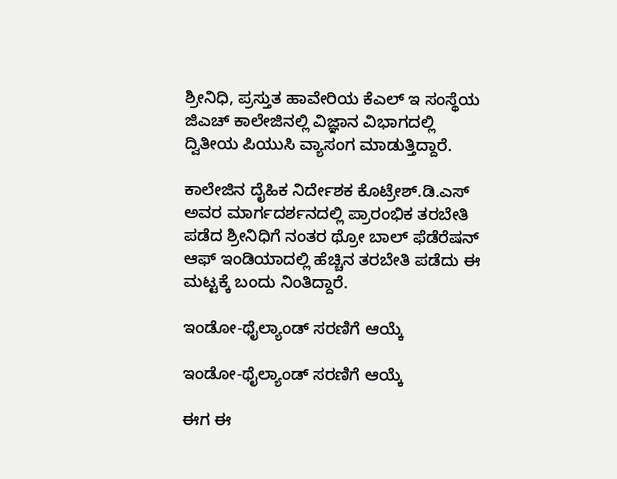ಶ್ರೀನಿಧಿ, ಪ್ರಸ್ತುತ ಹಾವೇರಿಯ ಕೆಎಲ್ ಇ ಸಂಸ್ಥೆಯ ಜಿಎಚ್ ಕಾಲೇಜಿನಲ್ಲಿ ವಿಜ್ಞಾನ ವಿಭಾಗದಲ್ಲಿ ದ್ವಿತೀಯ ಪಿಯುಸಿ ವ್ಯಾಸಂಗ ಮಾಡುತ್ತಿದ್ದಾರೆ.

ಕಾಲೇಜಿನ ದೈಹಿಕ ನಿರ್ದೇಶಕ ಕೊಟ್ರೇಶ್.ಡಿ.ಎಸ್ ಅವರ ಮಾರ್ಗದರ್ಶನದಲ್ಲಿ ಪ್ರಾರಂಭಿಕ ತರಬೇತಿ ಪಡೆದ ಶ್ರೀನಿಧಿಗೆ ನಂತರ ಥ್ರೋ ಬಾಲ್ ಫೆಡೆರೆಷನ್ ಆಫ್ ಇಂಡಿಯಾದಲ್ಲಿ ಹೆಚ್ಚಿನ ತರಬೇತಿ ಪಡೆದು ಈ ಮಟ್ಟಕ್ಕೆ ಬಂದು ನಿಂತಿದ್ದಾರೆ.

ಇಂಡೋ-ಥೈಲ್ಯಾಂಡ್ ಸರಣಿಗೆ ಆಯ್ಕೆ

ಇಂಡೋ-ಥೈಲ್ಯಾಂಡ್ ಸರಣಿಗೆ ಆಯ್ಕೆ

ಈಗ ಈ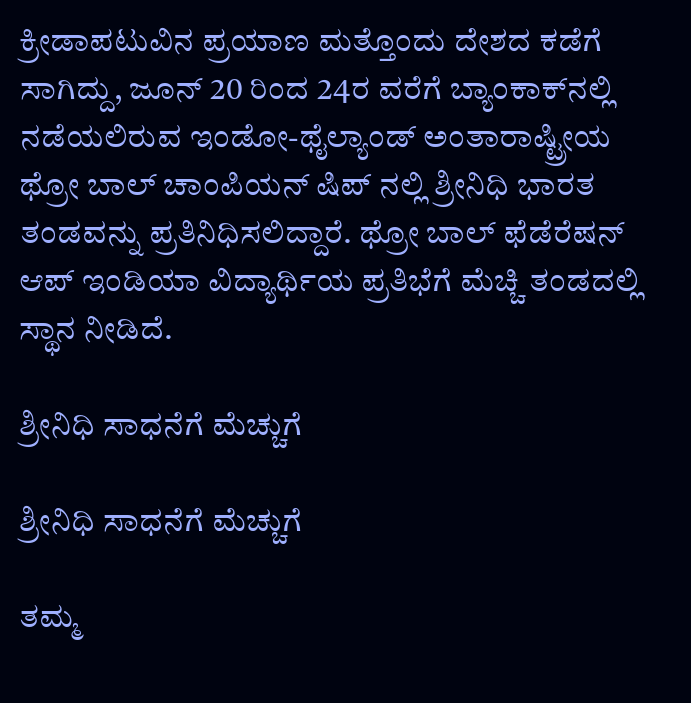ಕ್ರೀಡಾಪಟುವಿನ ಪ್ರಯಾಣ ಮತ್ತೊಂದು ದೇಶದ ಕಡೆಗೆ ಸಾಗಿದ್ದು, ಜೂನ್ 20 ರಿಂದ 24ರ ವರೆಗೆ ಬ್ಯಾಂಕಾಕ್‌ನಲ್ಲಿ ನಡೆಯಲಿರುವ ಇಂಡೋ-ಥೈಲ್ಯಾಂಡ್ ಅಂತಾರಾಷ್ಟ್ರೀಯ ಥ್ರೋ ಬಾಲ್ ಚಾಂಪಿಯನ್ ಷಿಪ್ ನಲ್ಲಿ ಶ್ರೀನಿಧಿ ಭಾರತ ತಂಡವನ್ನು ಪ್ರತಿನಿಧಿಸಲಿದ್ದಾರೆ. ಥ್ರೋ ಬಾಲ್ ಫೆಡೆರೆಷನ್ ಆಪ್ ಇಂಡಿಯಾ ವಿದ್ಯಾರ್ಥಿಯ ಪ್ರತಿಭೆಗೆ ಮೆಚ್ಚಿ ತಂಡದಲ್ಲಿ ಸ್ಥಾನ ನೀಡಿದೆ.

ಶ್ರೀನಿಧಿ ಸಾಧನೆಗೆ ಮೆಚ್ಚುಗೆ

ಶ್ರೀನಿಧಿ ಸಾಧನೆಗೆ ಮೆಚ್ಚುಗೆ

ತಮ್ಮ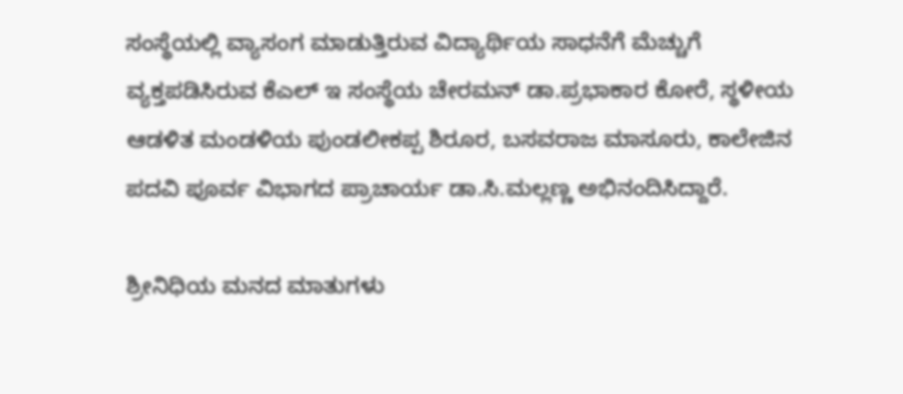ಸಂಸ್ಥೆಯಲ್ಲಿ ವ್ಯಾಸಂಗ ಮಾಡುತ್ತಿರುವ ವಿದ್ಯಾರ್ಥಿಯ ಸಾಧನೆಗೆ ಮೆಚ್ಚುಗೆ ವ್ಯಕ್ತಪಡಿಸಿರುವ ಕೆಎಲ್ ಇ ಸಂಸ್ಥೆಯ ಚೇರಮನ್ ಡಾ.ಪ್ರಭಾಕಾರ ಕೋರೆ, ಸ್ಥಳೀಯ ಆಡಳಿತ ಮಂಡಳಿಯ ಪುಂಡಲೀಕಪ್ಪ ಶಿರೂರ, ಬಸವರಾಜ ಮಾಸೂರು, ಕಾಲೇಜಿನ ಪದವಿ ಪೂರ್ವ ವಿಭಾಗದ ಪ್ರಾಚಾರ್ಯ ಡಾ.ಸಿ.ಮಲ್ಲಣ್ಣ ಅಭಿನಂದಿಸಿದ್ದಾರೆ.

ಶ್ರೀನಿಧಿಯ ಮನದ ಮಾತುಗಳು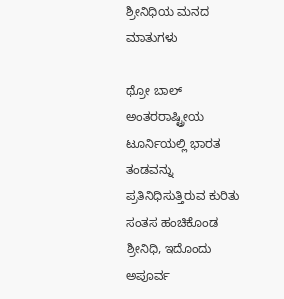ಶ್ರೀನಿಧಿಯ ಮನದ ಮಾತುಗಳು

ಥ್ರೋ ಬಾಲ್ ಅಂತರರಾಷ್ಟ್ರೀಯ ಟೂರ್ನಿಯಲ್ಲಿ ಭಾರತ ತಂಡವನ್ನು ಪ್ರತಿನಿಧಿಸುತ್ತಿರುವ ಕುರಿತು ಸಂತಸ ಹಂಚಿಕೊಂಡ ಶ್ರೀನಿಧಿ, ಇದೊಂದು ಅಪೂರ್ವ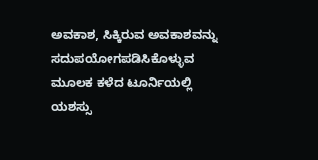ಅವಕಾಶ, ಸಿಕ್ಕಿರುವ ಅವಕಾಶವನ್ನು ಸದುಪಯೋಗಪಡಿಸಿಕೊಳ್ಳುವ ಮೂಲಕ ಕಳೆದ ಟೂರ್ನಿಯಲ್ಲಿ ಯಶಸ್ಸು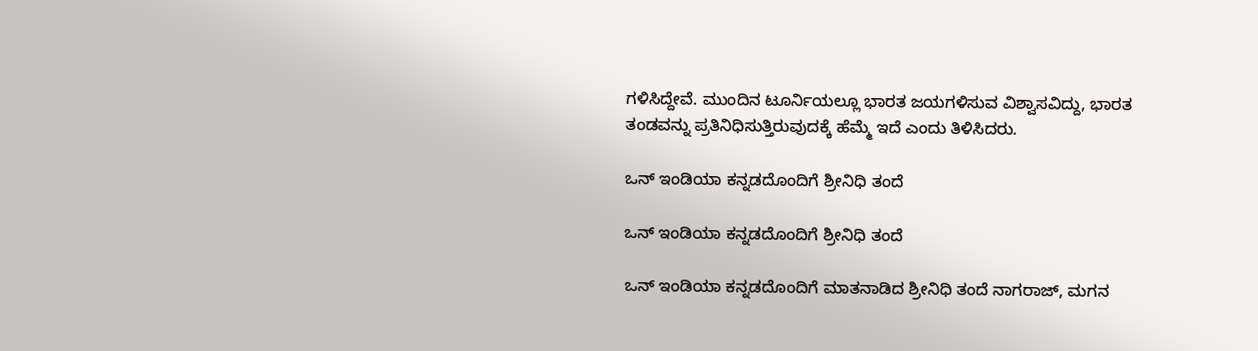ಗಳಿಸಿದ್ದೇವೆ. ಮುಂದಿನ ಟೂರ್ನಿಯಲ್ಲೂ ಭಾರತ ಜಯಗಳಿಸುವ ವಿಶ್ವಾಸವಿದ್ದು, ಭಾರತ ತಂಡವನ್ನು ಪ್ರತಿನಿಧಿಸುತ್ತಿರುವುದಕ್ಕೆ ಹೆಮ್ಮೆ ಇದೆ ಎಂದು ತಿಳಿಸಿದರು.

ಒನ್ ಇಂಡಿಯಾ ಕನ್ನಡದೊಂದಿಗೆ ಶ್ರೀನಿಧಿ ತಂದೆ

ಒನ್ ಇಂಡಿಯಾ ಕನ್ನಡದೊಂದಿಗೆ ಶ್ರೀನಿಧಿ ತಂದೆ

ಒನ್ ಇಂಡಿಯಾ ಕನ್ನಡದೊಂದಿಗೆ ಮಾತನಾಡಿದ ಶ್ರೀನಿಧಿ ತಂದೆ ನಾಗರಾಜ್, ಮಗನ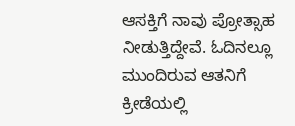ಆಸಕ್ತಿಗೆ ನಾವು ಪ್ರೋತ್ಸಾಹ ನೀಡುತ್ತಿದ್ದೇವೆ. ಓದಿನಲ್ಲೂ ಮುಂದಿರುವ ಆತನಿಗೆ ಕ್ರೀಡೆಯಲ್ಲಿ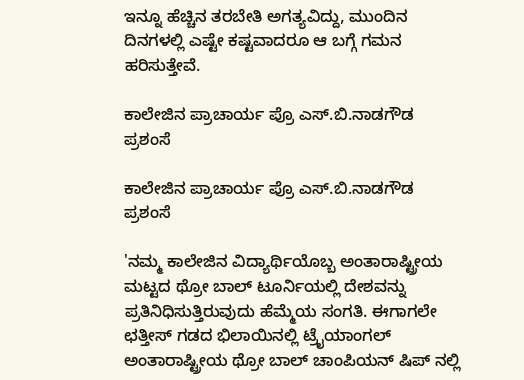ಇನ್ನೂ ಹೆಚ್ಚಿನ ತರಬೇತಿ ಅಗತ್ಯವಿದ್ದು, ಮುಂದಿನ ದಿನಗಳಲ್ಲಿ ಎಷ್ಟೇ ಕಷ್ಟವಾದರೂ ಆ ಬಗ್ಗೆ ಗಮನ ಹರಿಸುತ್ತೇವೆ.

ಕಾಲೇಜಿನ ಪ್ರಾಚಾರ್ಯ ಪ್ರೊ ಎಸ್.ಬಿ.ನಾಡಗೌಡ ಪ್ರಶಂಸೆ

ಕಾಲೇಜಿನ ಪ್ರಾಚಾರ್ಯ ಪ್ರೊ ಎಸ್.ಬಿ.ನಾಡಗೌಡ ಪ್ರಶಂಸೆ

'ನಮ್ಮ ಕಾಲೇಜಿನ ವಿದ್ಯಾರ್ಥಿಯೊಬ್ಬ ಅಂತಾರಾಷ್ಟ್ರೀಯ ಮಟ್ಟದ ಥ್ರೋ ಬಾಲ್ ಟೂರ್ನಿಯಲ್ಲಿ ದೇಶವನ್ನು ಪ್ರತಿನಿಧಿಸುತ್ತಿರುವುದು ಹೆಮ್ಮೆಯ ಸಂಗತಿ. ಈಗಾಗಲೇ ಛತ್ತೀಸ್ ಗಡದ ಭಿಲಾಯಿನಲ್ಲಿ ಟ್ರೈಯಾಂಗಲ್ ಅಂತಾರಾಷ್ಟ್ರೀಯ ಥ್ರೋ ಬಾಲ್ ಚಾಂಪಿಯನ್ ಷಿಪ್ ನಲ್ಲಿ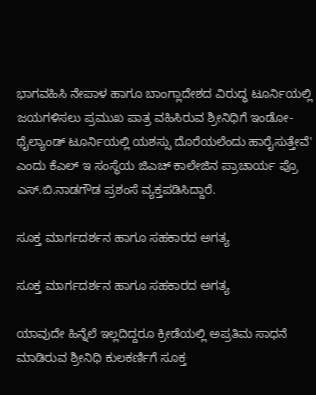ಭಾಗವಹಿಸಿ ನೇಪಾಳ ಹಾಗೂ ಬಾಂಗ್ಲಾದೇಶದ ವಿರುದ್ಧ ಟೂರ್ನಿಯಲ್ಲಿ ಜಯಗಳಿಸಲು ಪ್ರಮುಖ ಪಾತ್ರ ವಹಿಸಿರುವ ಶ್ರೀನಿಧಿಗೆ ಇಂಡೋ-ಥೈಲ್ಯಾಂಡ್ ಟೂರ್ನಿಯಲ್ಲಿ ಯಶಸ್ಸು ದೊರೆಯಲೆಂದು ಹಾರೈಸುತ್ತೇವೆ' ಎಂದು ಕೆಎಲ್ ಇ ಸಂಸ್ಥೆಯ ಜಿಎಚ್ ಕಾಲೇಜಿನ ಪ್ರಾಚಾರ್ಯ ಪ್ರೊ ಎಸ್.ಬಿ.ನಾಡಗೌಡ ಪ್ರಶಂಸೆ ವ್ಯಕ್ತಪಡಿಸಿದ್ದಾರೆ.

ಸೂಕ್ತ ಮಾರ್ಗದರ್ಶನ ಹಾಗೂ ಸಹಕಾರದ ಅಗತ್ಯ

ಸೂಕ್ತ ಮಾರ್ಗದರ್ಶನ ಹಾಗೂ ಸಹಕಾರದ ಅಗತ್ಯ

ಯಾವುದೇ ಹಿನ್ನೆಲೆ ಇಲ್ಲದಿದ್ದರೂ ಕ್ರೀಡೆಯಲ್ಲಿ ಅಪ್ರತಿಮ ಸಾಧನೆ ಮಾಡಿರುವ ಶ್ರೀನಿಧಿ ಕುಲಕರ್ಣಿಗೆ ಸೂಕ್ತ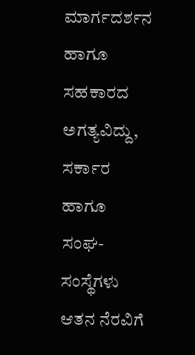ಮಾರ್ಗದರ್ಶನ ಹಾಗೂ ಸಹಕಾರದ ಅಗತ್ಯವಿದ್ದು, ಸರ್ಕಾರ ಹಾಗೂ ಸಂಘ-ಸಂಸ್ಥೆಗಳು ಆತನ ನೆರವಿಗೆ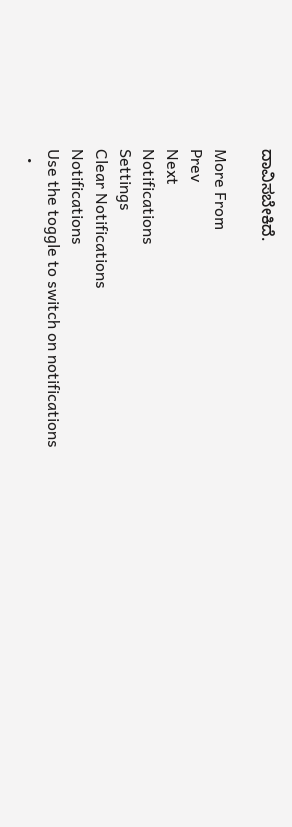ದಾವಿಸಬೇಕಿದೆ.

More From
Prev
Next
Notifications
Settings
Clear Notifications
Notifications
Use the toggle to switch on notifications
  •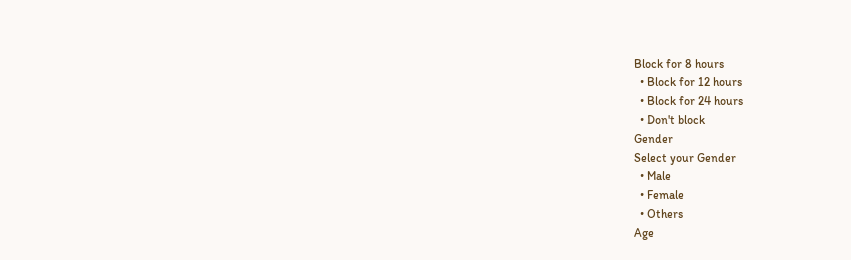Block for 8 hours
  • Block for 12 hours
  • Block for 24 hours
  • Don't block
Gender
Select your Gender
  • Male
  • Female
  • Others
Age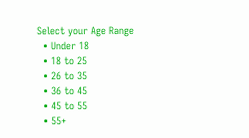Select your Age Range
  • Under 18
  • 18 to 25
  • 26 to 35
  • 36 to 45
  • 45 to 55
  • 55+